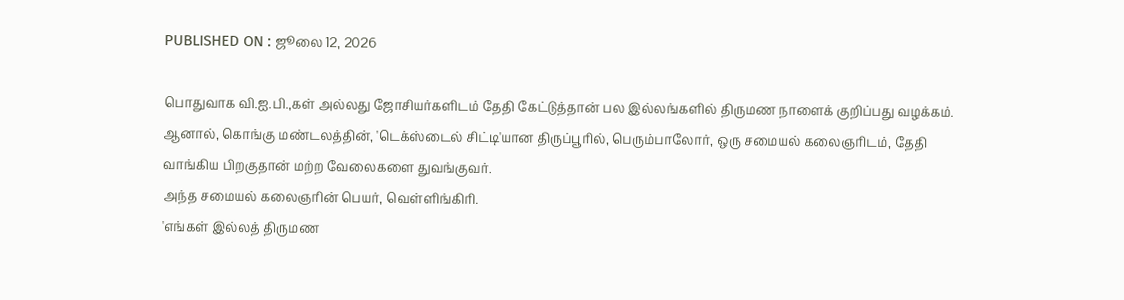PUBLISHED ON : ஜூலை 12, 2026

பொதுவாக வி.ஐ.பி.,கள் அல்லது ஜோசியர்களிடம் தேதி கேட்டுத்தான் பல இல்லங்களில் திருமண நாளைக் குறிப்பது வழக்கம். ஆனால், கொங்கு மண்டலத்தின், 'டெக்ஸ்டைல் சிட்டி'யான திருப்பூரில், பெரும்பாலோர், ஒரு சமையல் கலைஞரிடம், தேதி வாங்கிய பிறகுதான் மற்ற வேலைகளை துவங்குவர்.
அந்த சமையல் கலைஞரின் பெயர், வெள்ளிங்கிரி.
'எங்கள் இல்லத் திருமண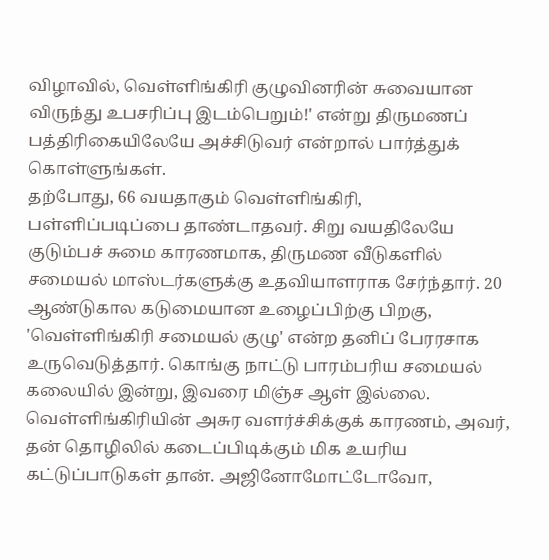விழாவில், வெள்ளிங்கிரி குழுவினரின் சுவையான விருந்து உபசரிப்பு இடம்பெறும்!' என்று திருமணப் பத்திரிகையிலேயே அச்சிடுவர் என்றால் பார்த்துக் கொள்ளுங்கள்.
தற்போது, 66 வயதாகும் வெள்ளிங்கிரி, பள்ளிப்படிப்பை தாண்டாதவர். சிறு வயதிலேயே குடும்பச் சுமை காரணமாக, திருமண வீடுகளில் சமையல் மாஸ்டர்களுக்கு உதவியாளராக சேர்ந்தார். 20 ஆண்டுகால கடுமையான உழைப்பிற்கு பிறகு, 'வெள்ளிங்கிரி சமையல் குழு' என்ற தனிப் பேரரசாக உருவெடுத்தார். கொங்கு நாட்டு பாரம்பரிய சமையல் கலையில் இன்று, இவரை மிஞ்ச ஆள் இல்லை.
வெள்ளிங்கிரியின் அசுர வளர்ச்சிக்குக் காரணம், அவர், தன் தொழிலில் கடைப்பிடிக்கும் மிக உயரிய கட்டுப்பாடுகள் தான். அஜினோமோட்டோவோ,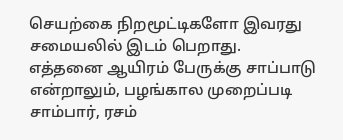செயற்கை நிறமூட்டிகளோ இவரது சமையலில் இடம் பெறாது.
எத்தனை ஆயிரம் பேருக்கு சாப்பாடு என்றாலும், பழங்கால முறைப்படி சாம்பார், ரசம்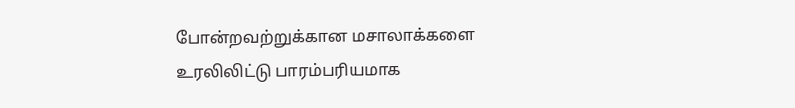போன்றவற்றுக்கான மசாலாக்களை உரலிலிட்டு பாரம்பரியமாக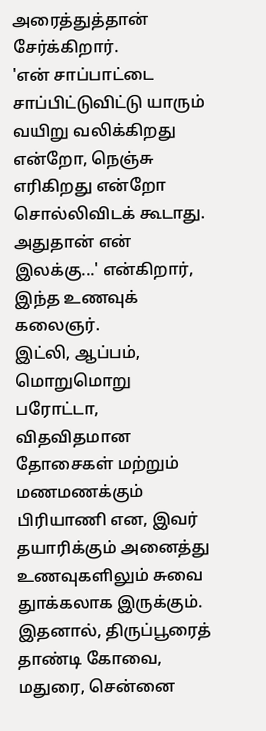அரைத்துத்தான் சேர்க்கிறார்.
'என் சாப்பாட்டை சாப்பிட்டுவிட்டு யாரும் வயிறு வலிக்கிறது என்றோ, நெஞ்சு எரிகிறது என்றோ சொல்லிவிடக் கூடாது. அதுதான் என் இலக்கு...' என்கிறார், இந்த உணவுக் கலைஞர்.
இட்லி, ஆப்பம், மொறுமொறு பரோட்டா, விதவிதமான தோசைகள் மற்றும் மணமணக்கும் பிரியாணி என, இவர் தயாரிக்கும் அனைத்து உணவுகளிலும் சுவை துாக்கலாக இருக்கும். இதனால், திருப்பூரைத் தாண்டி கோவை, மதுரை, சென்னை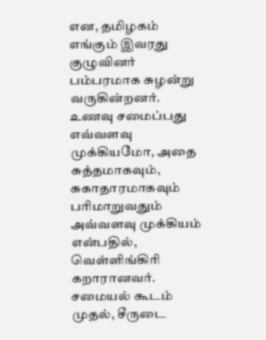என, தமிழகம் எங்கும் இவரது குழுவினர் பம்பரமாக சுழன்று வருகின்றனர்.
உணவு சமைப்பது எவ்வளவு முக்கியமோ, அதை சுத்தமாகவும், சுகாதாரமாகவும் பரிமாறுவதும் அவ்வளவு முக்கியம் என்பதில், வெள்ளிங்கிரி கறாரானவர். சமையல் கூடம் முதல், சீருடை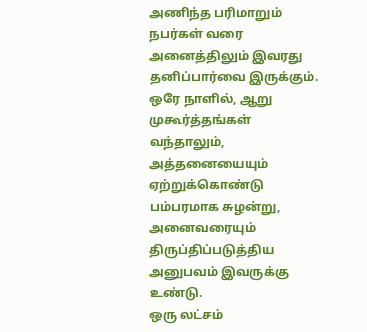அணிந்த பரிமாறும் நபர்கள் வரை அனைத்திலும் இவரது தனிப்பார்வை இருக்கும். ஒரே நாளில், ஆறு முகூர்த்தங்கள் வந்தாலும், அத்தனையையும் ஏற்றுக்கொண்டு பம்பரமாக சுழன்று, அனைவரையும் திருப்திப்படுத்திய அனுபவம் இவருக்கு உண்டு.
ஒரு லட்சம்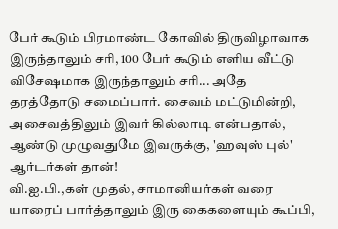பேர் கூடும் பிரமாண்ட கோவில் திருவிழாவாக இருந்தாலும் சரி, 100 பேர் கூடும் எளிய வீட்டு விசேஷமாக இருந்தாலும் சரி... அதே தரத்தோடு சமைப்பார். சைவம் மட்டுமின்றி, அசைவத்திலும் இவர் கில்லாடி என்பதால், ஆண்டு முழுவதுமே இவருக்கு, 'ஹவுஸ் புல்' ஆர்டர்கள் தான்!
வி.ஐ.பி.,கள் முதல், சாமானியர்கள் வரை யாரைப் பார்த்தாலும் இரு கைகளையும் கூப்பி,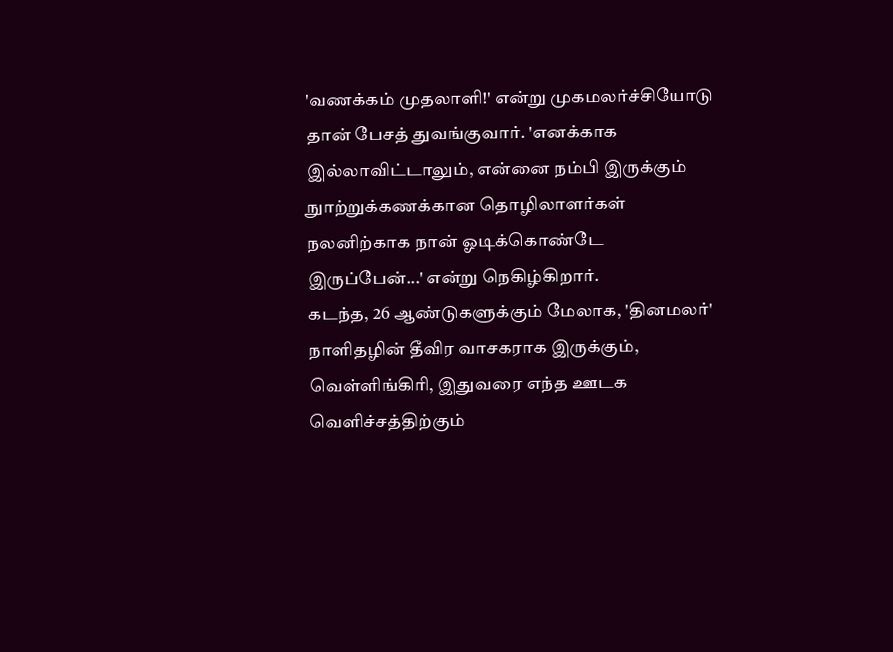'வணக்கம் முதலாளி!' என்று முகமலர்ச்சியோடு தான் பேசத் துவங்குவார். 'எனக்காக இல்லாவிட்டாலும், என்னை நம்பி இருக்கும் நுாற்றுக்கணக்கான தொழிலாளர்கள் நலனிற்காக நான் ஓடிக்கொண்டே இருப்பேன்...' என்று நெகிழ்கிறார்.
கடந்த, 26 ஆண்டுகளுக்கும் மேலாக, 'தினமலர்' நாளிதழின் தீவிர வாசகராக இருக்கும், வெள்ளிங்கிரி, இதுவரை எந்த ஊடக வெளிச்சத்திற்கும்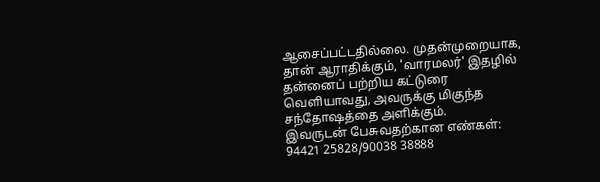ஆசைப்பட்டதில்லை. முதன்முறையாக, தான் ஆராதிக்கும், 'வாரமலர்' இதழில் தன்னைப் பற்றிய கட்டுரை வெளியாவது, அவருக்கு மிகுந்த சந்தோஷத்தை அளிக்கும்.
இவருடன் பேசுவதற்கான எண்கள்: 94421 25828/90038 38888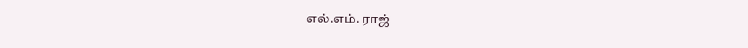எல்.எம். ராஜ்